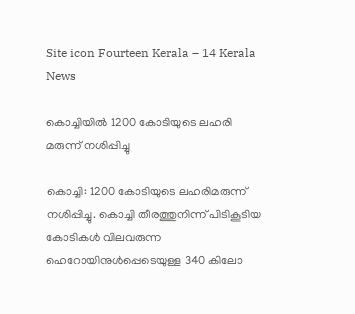Site icon Fourteen Kerala – 14 Kerala News

കൊച്ചിയില്‍ 1200 കോടിയുടെ ലഹരി മരുന്ന് നശിപ്പിച്ചു

കൊച്ചി: 1200 കോടിയുടെ ലഹരിമരുന്ന് നശിപ്പിച്ചു. കൊച്ചി തീരത്തുനിന്ന് പിടികൂടിയ കോടികള്‍ വിലവരുന്ന ഹെറോയിനുള്‍പ്പെടെയുള്ള 340 കിലോ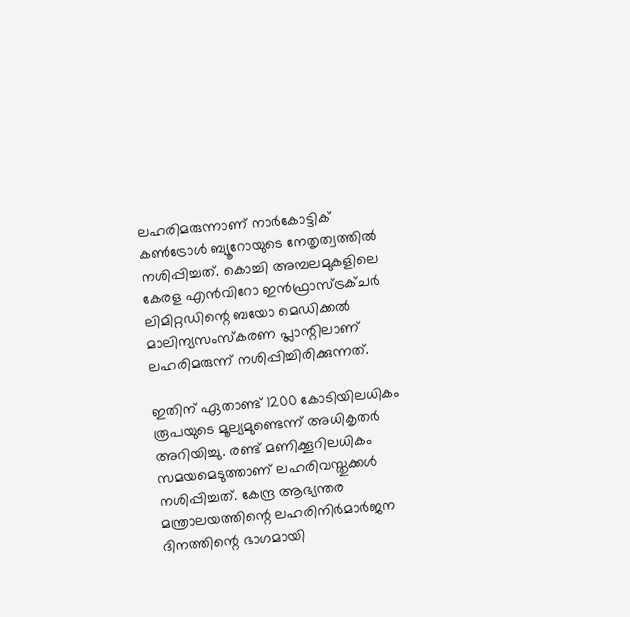ലഹരിമരുന്നാണ് നാര്‍കോട്ടിക് കണ്‍ട്രോള്‍ ബ്യൂറോയുടെ നേതൃത്വത്തില്‍ നശിപ്പിച്ചത്. കൊച്ചി അമ്പലമുകളിലെ കേരള എന്‍വിറോ ഇന്‍ഫ്രാസ്ട്രക്ചര്‍ ലിമിറ്റഡിന്റെ ബയോ മെഡിക്കല്‍ മാലിന്യസംസ്‌കരണ പ്ലാന്റിലാണ് ലഹരിമരുന്ന് നശിപ്പിച്ചിരിക്കുന്നത്.

ഇതിന് ഏതാണ്ട് 1200 കോടിയിലധികം രൂപയുടെ മൂല്യമുണ്ടെന്ന് അധികൃതര്‍ അറിയിച്ചു. രണ്ട് മണിക്കൂറിലധികം സമയമെടുത്താണ് ലഹരിവസ്തുക്കള്‍ നശിപ്പിച്ചത്. കേന്ദ്ര ആഭ്യന്തര മന്ത്രാലയത്തിന്റെ ലഹരിനിര്‍മാര്‍ജന ദിനത്തിന്റെ ഭാഗമായി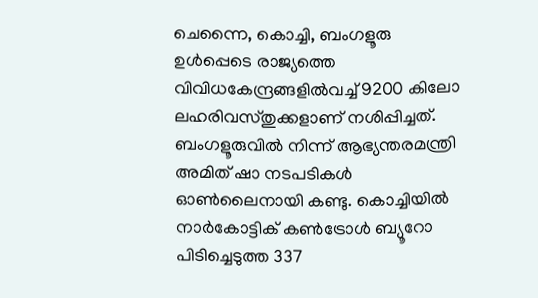ചെന്നൈ, കൊച്ചി, ബംഗളൂരു ഉള്‍പ്പെടെ രാജ്യത്തെ വിവിധകേന്ദ്രങ്ങളില്‍വച്ച് 9200 കിലോ ലഹരിവസ്തുക്കളാണ് നശിപ്പിച്ചത്. ബംഗളൂരുവില്‍ നിന്ന് ആഭ്യന്തരമന്ത്രി അമിത് ഷാ നടപടികള്‍ ഓണ്‍ലൈനായി കണ്ടു. കൊച്ചിയില്‍ നാര്‍കോട്ടിക് കണ്‍ട്രോള്‍ ബ്യൂറോ പിടിച്ചെടുത്ത 337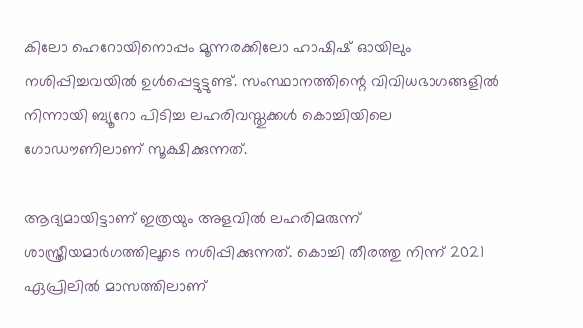കിലോ ഹെറോയിനൊപ്പം മൂന്നരക്കിലോ ഹാഷിഷ് ഓയിലും നശിപ്പിച്ചവയില്‍ ഉള്‍പ്പെട്ടുട്ടുണ്ട്. സംസ്ഥാനത്തിന്റെ വിവിധഭാഗങ്ങളില്‍ നിന്നായി ബ്യൂറോ പിടിച്ച ലഹരിവസ്തുക്കള്‍ കൊച്ചിയിലെ ഗോഡൗണിലാണ് സൂക്ഷിക്കുന്നത്.

ആദ്യമായിട്ടാണ് ഇത്രയും അളവില്‍ ലഹരിമരുന്ന് ശാസ്ത്രീയമാര്‍ഗത്തിലൂടെ നശിപ്പിക്കുന്നത്. കൊച്ചി തീരത്തു നിന്ന് 2021 ഏപ്രിലില്‍ മാസത്തിലാണ്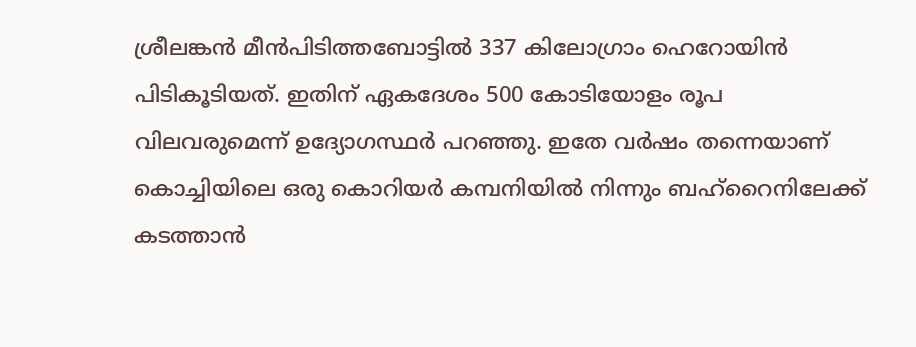ശ്രീലങ്കന്‍ മീന്‍പിടിത്തബോട്ടില്‍ 337 കിലോഗ്രാം ഹെറോയിന്‍ പിടികൂടിയത്. ഇതിന് ഏകദേശം 500 കോടിയോളം രൂപ വിലവരുമെന്ന് ഉദ്യോഗസ്ഥര്‍ പറഞ്ഞു. ഇതേ വര്‍ഷം തന്നെയാണ് കൊച്ചിയിലെ ഒരു കൊറിയര്‍ കമ്പനിയില്‍ നിന്നും ബഹ്‌റൈനിലേക്ക് കടത്താന്‍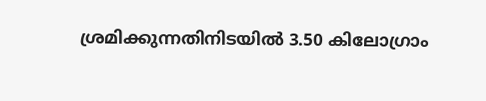ശ്രമിക്കുന്നതിനിടയില്‍ 3.50 കിലോഗ്രാം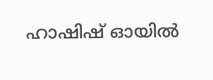ഹാഷിഷ് ഓയില്‍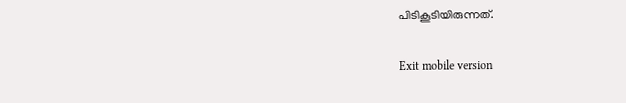പിടികൂടിയിരുന്നത്.

Exit mobile version